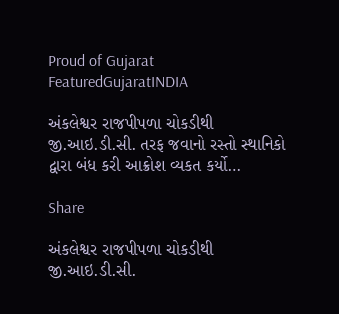Proud of Gujarat
FeaturedGujaratINDIA

અંકલેશ્વર રાજપીપળા ચોકડીથી જી.આઇ.ડી.સી. તરફ જવાનો રસ્તો સ્થાનિકો દ્વારા બંધ કરી આક્રોશ વ્યકત કર્યો…

Share

અંકલેશ્વર રાજપીપળા ચોકડીથી જી.આઇ.ડી.સી.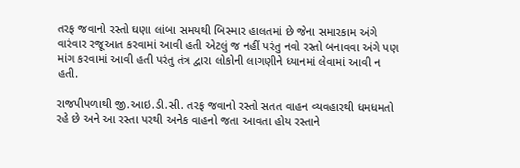તરફ જવાનો રસ્તો ઘણા લાંબા સમયથી બિસ્માર હાલતમાં છે જેના સમારકામ અંગે વારંવાર રજૂઆત કરવામાં આવી હતી એટલું જ નહીં પરંતુ નવો રસ્તો બનાવવા અંગે પણ માંગ કરવામાં આવી હતી પરંતુ તંત્ર દ્વારા લોકોની લાગણીને ધ્યાનમાં લેવામાં આવી ન હતી.

રાજપીપળાથી જી.આઇ.ડી.સી. તરફ જવાનો રસ્તો સતત વાહન વ્યવહારથી ધમધમતો રહે છે અને આ રસ્તા પરથી અનેક વાહનો જતા આવતા હોય રસ્તાને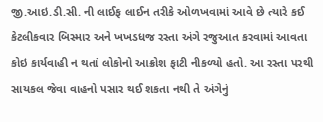જી.આઇ.ડી.સી. ની લાઈફ લાઈન તરીકે ઓળખવામાં આવે છે ત્યારે કઈ કેટલીકવાર બિસ્માર અને ખખડધજ રસ્તા અંગે રજુઆત કરવામાં આવતા કોઇ કાર્યવાહી ન થતાં લોકોનો આક્રોશ ફાટી નીકળ્યો હતો. આ રસ્તા પરથી સાયકલ જેવા વાહનો પસાર થઈ શકતા નથી તે અંગેનું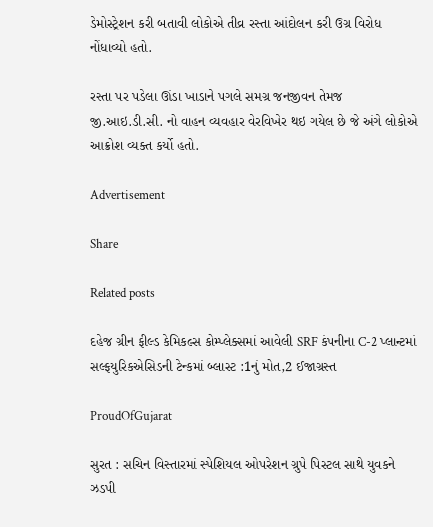ડેમોસ્ટ્રેશન કરી બતાવી લોકોએ તીવ્ર રસ્તા આંદોલન કરી ઉગ્ર વિરોધ નોંધાવ્યો હતો.

રસ્તા પર પડેલા ઊંડા ખાડાને પગલે સમગ્ર જનજીવન તેમજ જી.આઇ.ડી.સી. નો વાહન વ્યવહાર વેરવિખેર થઇ ગયેલ છે જે અંગે લોકોએ આક્રોશ વ્યક્ત કર્યો હતો.

Advertisement

Share

Related posts

દહેજ ગ્રીન ફીલ્ડ કેમિકલ્સ કોમ્પ્લેક્સમાં આવેલી SRF કંપનીના C-2 પ્લાન્ટમાં સલ્ફયુરિકએસિડની ટેન્કમાં બ્લાસ્ટ :1નું મોત,2 ઈજાગ્રસ્ત

ProudOfGujarat

સુરત : સચિન વિસ્તારમાં સ્પેશિયલ ઓપરેશન ગ્રુપે પિસ્ટલ સાથે યુવકને ઝડપી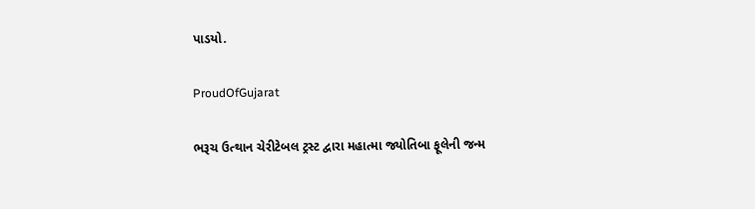પાડયો.

ProudOfGujarat

ભરૂચ ઉત્થાન ચેરીટેબલ ટ્રસ્ટ દ્વારા મહાત્મા જ્યોતિબા ફૂલેની જન્મ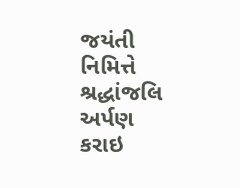જયંતી નિમિત્તે શ્રદ્ધાંજલિ અર્પણ કરાઇ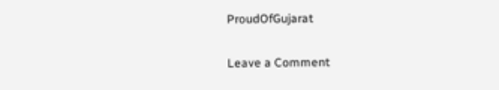ProudOfGujarat

Leave a Comment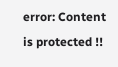error: Content is protected !!